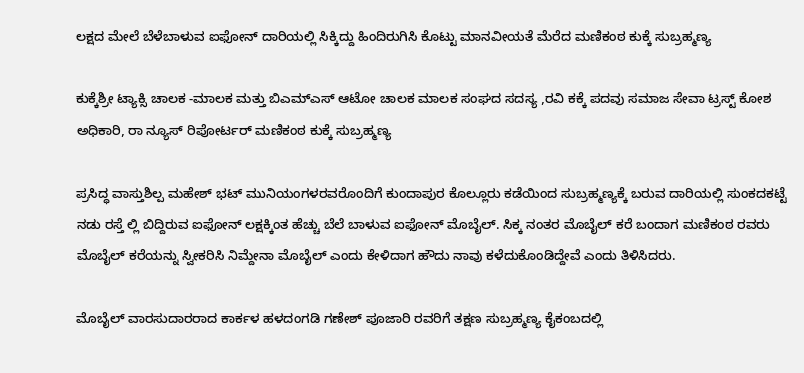ಲಕ್ಷದ ಮೇಲೆ ಬೆಳೆಬಾಳುವ ಐಫೋನ್ ದಾರಿಯಲ್ಲಿ ಸಿಕ್ಕಿದ್ದು ಹಿಂದಿರುಗಿಸಿ ಕೊಟ್ಟು ಮಾನವೀಯತೆ ಮೆರೆದ ಮಣಿಕಂಠ ಕುಕ್ಕೆ ಸುಬ್ರಹ್ಮಣ್ಯ

ಕುಕ್ಕೆಶ್ರೀ ಟ್ಯಾಕ್ಸಿ ಚಾಲಕ -ಮಾಲಕ ಮತ್ತು ಬಿಎಮ್ಎಸ್ ಆಟೋ ಚಾಲಕ ಮಾಲಕ ಸಂಘದ ಸದಸ್ಯ ,ರವಿ ಕಕ್ಕೆ ಪದವು ಸಮಾಜ ಸೇವಾ ಟ್ರಸ್ಟ್ ಕೋಶ ಅಧಿಕಾರಿ, ರಾ ನ್ಯೂಸ್ ರಿಪೋರ್ಟರ್ ಮಣಿಕಂಠ ಕುಕ್ಕೆ ಸುಬ್ರಹ್ಮಣ್ಯ

ಪ್ರಸಿದ್ಧ ವಾಸ್ತುಶಿಲ್ಪ ಮಹೇಶ್ ಭಟ್ ಮುನಿಯಂಗಳರವರೊಂದಿಗೆ ಕುಂದಾಪುರ ಕೊಲ್ಲೂರು ಕಡೆಯಿಂದ ಸುಬ್ರಹ್ಮಣ್ಯಕ್ಕೆ ಬರುವ ದಾರಿಯಲ್ಲಿ ಸುಂಕದಕಟ್ಟೆ ನಡು ರಸ್ತೆ ಲ್ಲಿ ಬಿದ್ದಿರುವ ಐಫೋನ್ ಲಕ್ಷಕ್ಕಿಂತ ಹೆಚ್ಚು ಬೆಲೆ ಬಾಳುವ ಐಫೋನ್ ಮೊಬೈಲ್. ಸಿಕ್ಕ ನಂತರ ಮೊಬೈಲ್ ಕರೆ ಬಂದಾಗ ಮಣಿಕಂಠ ರವರು ಮೊಬೈಲ್ ಕರೆಯನ್ನು ಸ್ವೀಕರಿಸಿ ನಿಮ್ದೇನಾ ಮೊಬೈಲ್ ಎಂದು ಕೇಳಿದಾಗ ಹೌದು ನಾವು ಕಳೆದುಕೊಂಡಿದ್ದೇವೆ ಎಂದು ತಿಳಿಸಿದರು.

ಮೊಬೈಲ್ ವಾರಸುದಾರರಾದ ಕಾರ್ಕಳ ಹಳದಂಗಡಿ ಗಣೇಶ್ ಪೂಜಾರಿ ರವರಿಗೆ ತಕ್ಷಣ ಸುಬ್ರಹ್ಮಣ್ಯ ಕೈಕಂಬದಲ್ಲಿ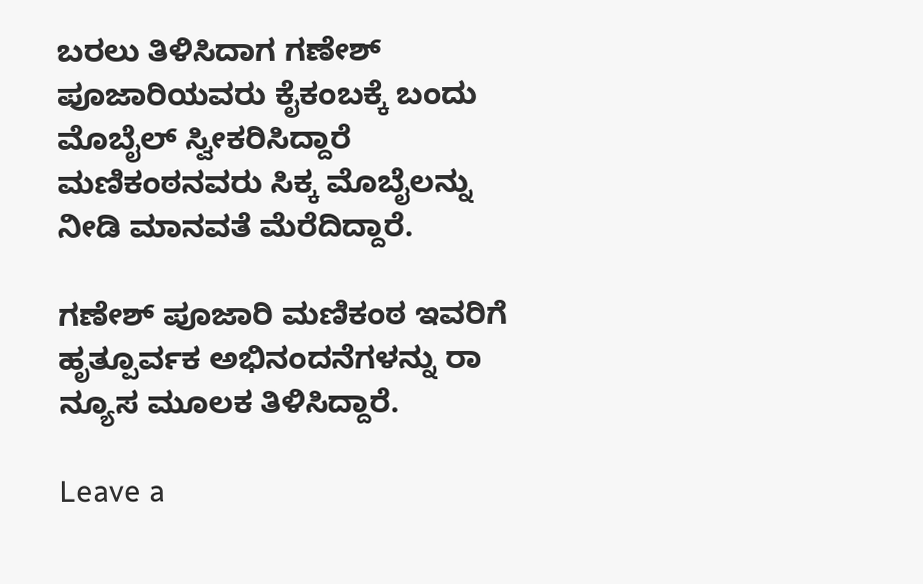ಬರಲು ತಿಳಿಸಿದಾಗ ಗಣೇಶ್ ಪೂಜಾರಿಯವರು ಕೈಕಂಬಕ್ಕೆ ಬಂದು ಮೊಬೈಲ್ ಸ್ವೀಕರಿಸಿದ್ದಾರೆ ಮಣಿಕಂಠನವರು ಸಿಕ್ಕ ಮೊಬೈಲನ್ನು
ನೀಡಿ ಮಾನವತೆ ಮೆರೆದಿದ್ದಾರೆ.

ಗಣೇಶ್ ಪೂಜಾರಿ ಮಣಿಕಂಠ ಇವರಿಗೆ ಹೃತ್ಪೂರ್ವಕ ಅಭಿನಂದನೆಗಳನ್ನು ರಾ ನ್ಯೂಸ ಮೂಲಕ ತಿಳಿಸಿದ್ದಾರೆ.

Leave a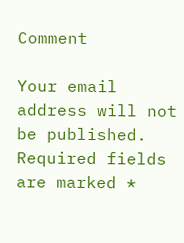Comment

Your email address will not be published. Required fields are marked *